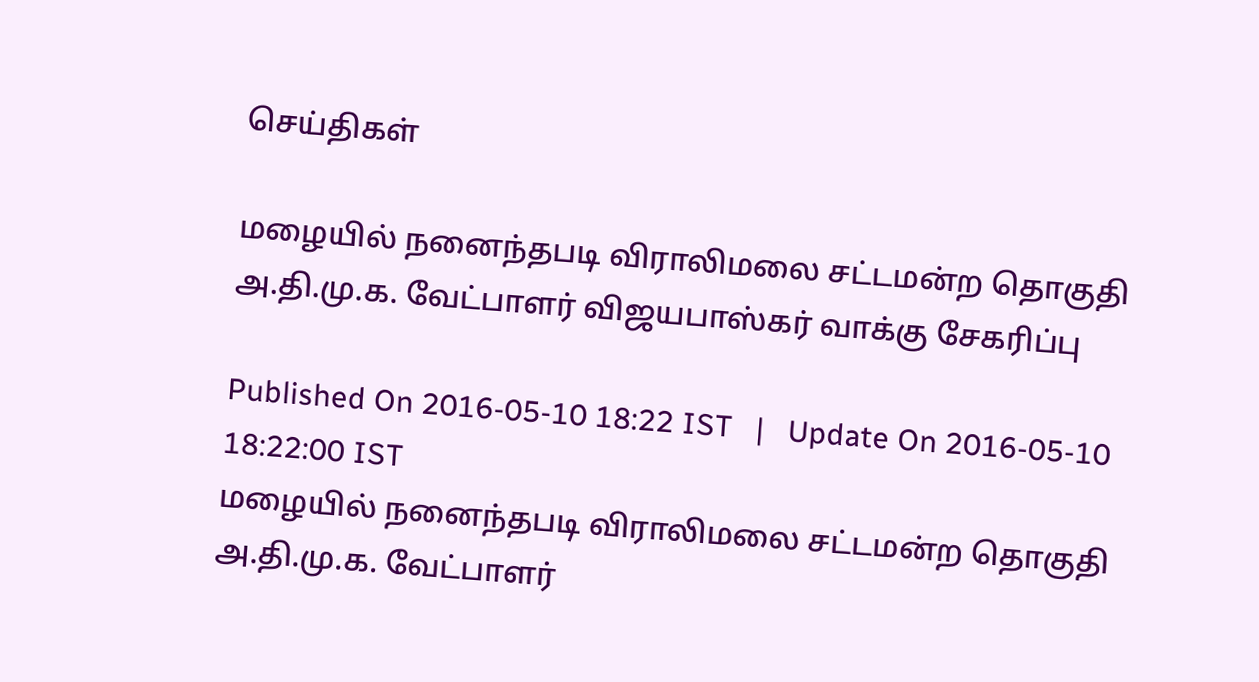செய்திகள்

மழையில் நனைந்தபடி விராலிமலை சட்டமன்ற தொகுதி அ.தி.மு.க. வேட்பாளர் விஜயபாஸ்கர் வாக்கு சேகரிப்பு

Published On 2016-05-10 18:22 IST   |   Update On 2016-05-10 18:22:00 IST
மழையில் நனைந்தபடி விராலிமலை சட்டமன்ற தொகுதி அ.தி.மு.க. வேட்பாளர்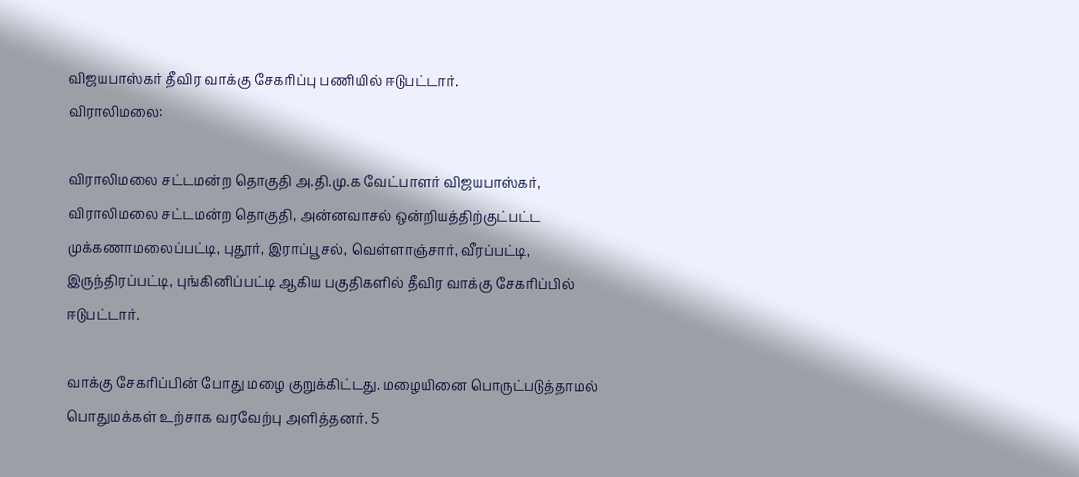விஜயபாஸ்கர் தீவிர வாக்கு சேகரிப்பு பணியில் ஈடுபட்டார்.
விராலிமலை:

விராலிமலை சட்டமன்ற தொகுதி அ.தி.மு.க வேட்பாளர் விஜயபாஸ்கர், விராலிமலை சட்டமன்ற தொகுதி, அன்னவாசல் ஒன்றியத்திற்குட்பட்ட முக்கணாமலைப்பட்டி, புதூர், இராப்பூசல், வெள்ளாஞ்சார், வீரப்பட்டி, இருந்திரப்பட்டி, புங்கினிப்பட்டி ஆகிய பகுதிகளில் தீவிர வாக்கு சேகரிப்பில் ஈடுபட்டார்.

வாக்கு சேகரிப்பின் போது மழை குறுக்கிட்டது. மழையினை பொருட்படுத்தாமல் பொதுமக்கள் உற்சாக வரவேற்பு அளித்தனர். 5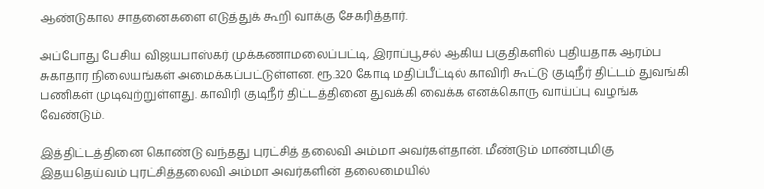ஆண்டுகால சாதனைகளை எடுத்துக் கூறி வாக்கு சேகரித்தார்.

அப்போது பேசிய விஜயபாஸ்கர் முக்கணாமலைப்பட்டி, இராப்பூசல் ஆகிய பகுதிகளில் புதியதாக ஆரம்ப சுகாதார நிலையங்கள் அமைக்கப்பட்டுள்ளன. ரூ.320 கோடி மதிப்பீட்டில் காவிரி கூட்டு குடிநீர் திட்டம் துவங்கி பணிகள் முடிவுற்றுள்ளது. காவிரி குடிநீர் திட்டத்தினை துவக்கி வைக்க எனக்கொரு வாய்ப்பு வழங்க வேண்டும்.

இத்திட்டத்தினை கொண்டு வந்தது புரட்சித் தலைவி அம்மா அவர்கள்தான். மீண்டும் மாண்புமிகு இதயதெய்வம் புரட்சித்தலைவி அம்மா அவர்களின் தலைமையில்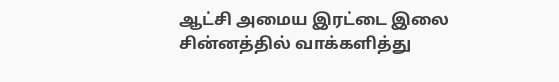ஆட்சி அமைய இரட்டை இலை சின்னத்தில் வாக்களித்து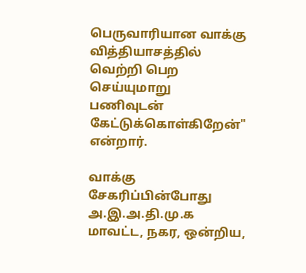பெருவாரியான வாக்கு வித்தியாசத்தில் வெற்றி பெற செய்யுமாறு பணிவுடன் கேட்டுக்கொள்கிறேன்" என்றார்.

வாக்கு சேகரிப்பின்போது அ.இ.அ.தி.மு.க மாவட்ட, நகர, ஒன்றிய,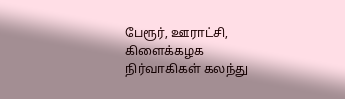பேரூர், ஊராட்சி, கிளைக்கழக நிர்வாகிகள் கலந்து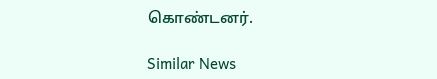கொண்டனர்.

Similar News